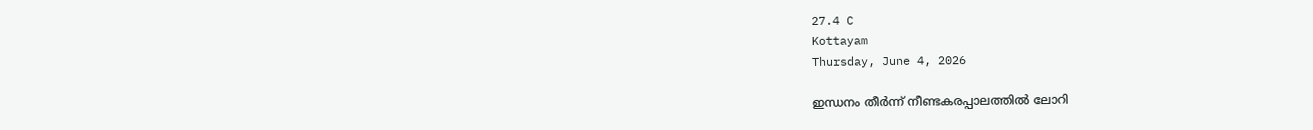27.4 C
Kottayam
Thursday, June 4, 2026

ഇന്ധനം തീര്‍ന്ന് നീണ്ടകരപ്പാലത്തില്‍ ലോറി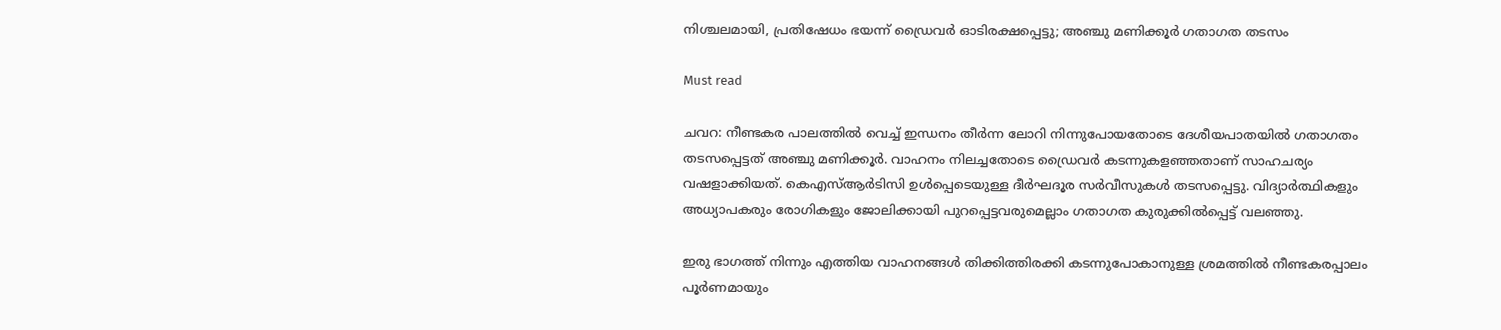നിശ്ചലമായി, പ്രതിഷേധം ഭയന്ന് ഡ്രൈവര്‍ ഓടിരക്ഷപ്പെട്ടു; അഞ്ചു മണിക്കൂര്‍ ഗതാഗത തടസം

Must read

ചവറ: നീണ്ടകര പാലത്തില്‍ വെച്ച് ഇന്ധനം തീര്‍ന്ന ലോറി നിന്നുപോയതോടെ ദേശീയപാതയില്‍ ഗതാഗതം തടസപ്പെട്ടത് അഞ്ചു മണിക്കൂര്‍. വാഹനം നിലച്ചതോടെ ഡ്രൈവര്‍ കടന്നുകളഞ്ഞതാണ് സാഹചര്യം വഷളാക്കിയത്. കെഎസ്ആര്‍ടിസി ഉള്‍പ്പെടെയുള്ള ദീര്‍ഘദൂര സര്‍വീസുകള്‍ തടസപ്പെട്ടു. വിദ്യാര്‍ത്ഥികളും അധ്യാപകരും രോഗികളും ജോലിക്കായി പുറപ്പെട്ടവരുമെല്ലാം ഗതാഗത കുരുക്കില്‍പ്പെട്ട് വലഞ്ഞു.

ഇരു ഭാഗത്ത് നിന്നും എത്തിയ വാഹനങ്ങള്‍ തിക്കിത്തിരക്കി കടന്നുപോകാനുള്ള ശ്രമത്തില്‍ നീണ്ടകരപ്പാലം പൂര്‍ണമായും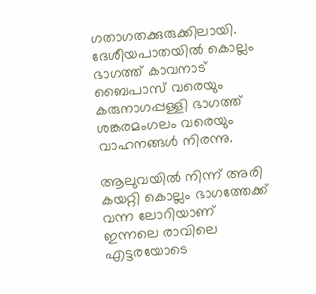ഗതാഗതക്കുരുക്കിലായി. ദേശീയപാതയില്‍ കൊല്ലം ഭാഗത്ത് കാവനാട് ബൈപാസ് വരെയും കരുനാഗപ്പള്ളി ഭാഗത്ത് ശങ്കരമംഗലം വരെയും വാഹനങ്ങള്‍ നിരന്നു.

ആലുവയില്‍ നിന്ന് അരി കയറ്റി കൊല്ലം ഭാഗത്തേക്ക് വന്ന ലോറിയാണ് ഇന്നലെ രാവിലെ എട്ടരയോടെ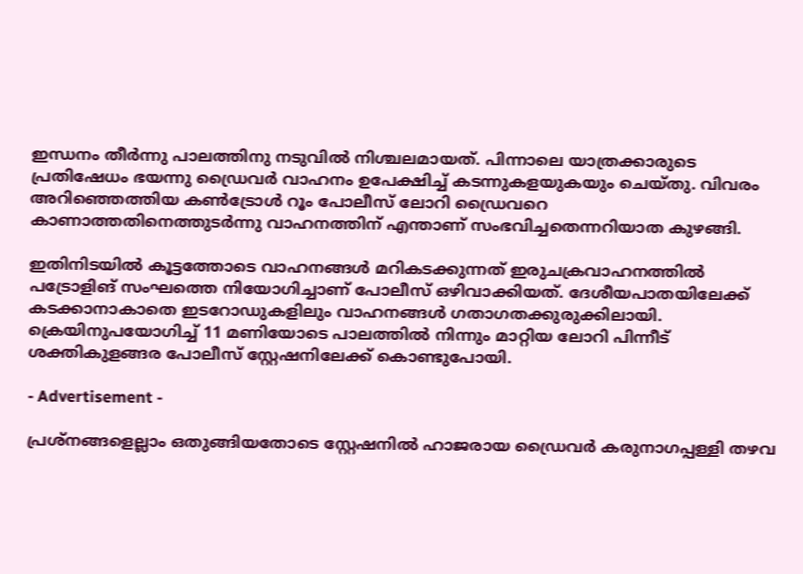ഇന്ധനം തീര്‍ന്നു പാലത്തിനു നടുവില്‍ നിശ്ചലമായത്. പിന്നാലെ യാത്രക്കാരുടെ പ്രതിഷേധം ഭയന്നു ഡ്രൈവര്‍ വാഹനം ഉപേക്ഷിച്ച് കടന്നുകളയുകയും ചെയ്തു. വിവരം അറിഞ്ഞെത്തിയ കണ്‍ട്രോള്‍ റൂം പോലീസ് ലോറി ഡ്രൈവറെ കാണാത്തതിനെത്തുടര്‍ന്നു വാഹനത്തിന് എന്താണ് സംഭവിച്ചതെന്നറിയാത കുഴങ്ങി.

ഇതിനിടയില്‍ കൂട്ടത്തോടെ വാഹനങ്ങള്‍ മറികടക്കുന്നത് ഇരുചക്രവാഹനത്തില്‍ പട്രോളിങ് സംഘത്തെ നിയോഗിച്ചാണ് പോലീസ് ഒഴിവാക്കിയത്. ദേശീയപാതയിലേക്ക് കടക്കാനാകാതെ ഇടറോഡുകളിലും വാഹനങ്ങള്‍ ഗതാഗതക്കുരുക്കിലായി. ക്രെയിനുപയോഗിച്ച് 11 മണിയോടെ പാലത്തില്‍ നിന്നും മാറ്റിയ ലോറി പിന്നീട് ശക്തികുളങ്ങര പോലീസ് സ്റ്റേഷനിലേക്ക് കൊണ്ടുപോയി.

- Advertisement -

പ്രശ്നങ്ങളെല്ലാം ഒതുങ്ങിയതോടെ സ്റ്റേഷനില്‍ ഹാജരായ ഡ്രൈവര്‍ കരുനാഗപ്പള്ളി തഴവ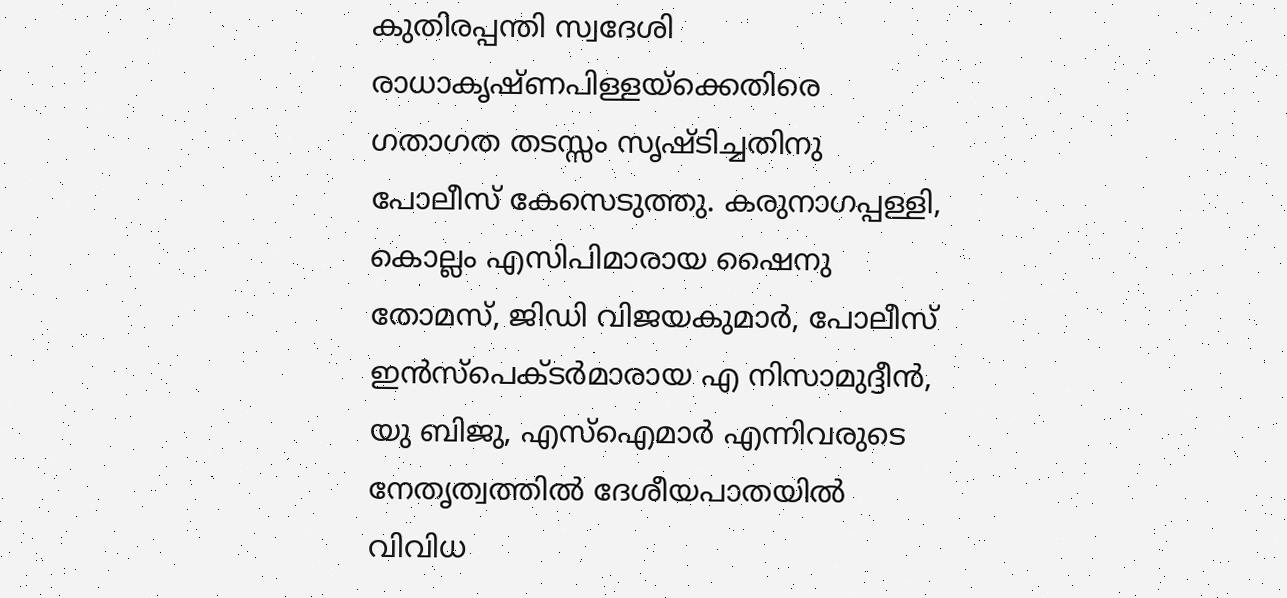കുതിരപ്പന്തി സ്വദേശി രാധാകൃഷ്ണപിള്ളയ്ക്കെതിരെ ഗതാഗത തടസ്സം സൃഷ്ടിച്ചതിനു പോലീസ് കേസെടുത്തു. കരുനാഗപ്പള്ളി, കൊല്ലം എസിപിമാരായ ഷൈനു തോമസ്, ജിഡി വിജയകുമാര്‍, പോലീസ് ഇന്‍സ്പെക്ടര്‍മാരായ എ നിസാമുദ്ദീന്‍, യു ബിജു, എസ്ഐമാര്‍ എന്നിവരുടെ നേതൃത്വത്തില്‍ ദേശീയപാതയില്‍ വിവിധ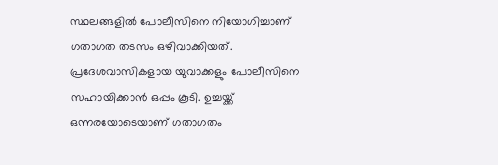സ്ഥലങ്ങളില്‍ പോലീസിനെ നിയോഗിച്ചാണ് ഗതാഗത തടസം ഒഴിവാക്കിയത്. പ്രദേശവാസികളായ യുവാക്കളും പോലീസിനെ സഹായിക്കാന്‍ ഒപ്പം കൂടി. ഉച്ചയ്ക്ക് ഒന്നരയോടെയാണ് ഗതാഗതം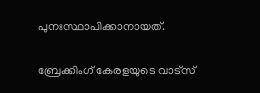പുനഃസ്ഥാപിക്കാനായത്.

ബ്രേക്കിംഗ് കേരളയുടെ വാട്സ്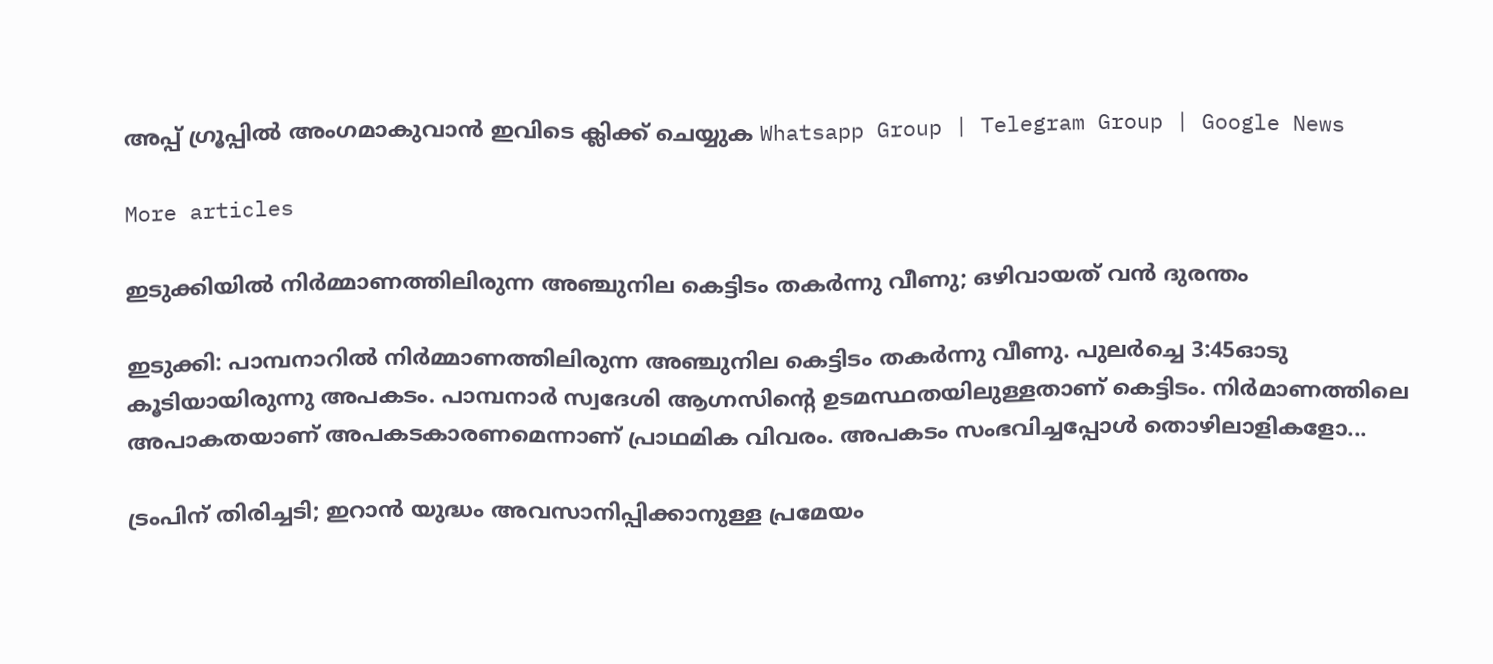അപ്പ് ഗ്രൂപ്പിൽ അംഗമാകുവാൻ ഇവിടെ ക്ലിക്ക് ചെയ്യുക Whatsapp Group | Telegram Group | Google News

More articles

ഇടുക്കിയിൽ നിർമ്മാണത്തിലിരുന്ന അഞ്ചുനില കെട്ടിടം തകർന്നു വീണു; ഒഴിവായത് വൻ ദുരന്തം

ഇടുക്കി: പാമ്പനാറിൽ നിർമ്മാണത്തിലിരുന്ന അഞ്ചുനില കെട്ടിടം തകർന്നു വീണു. പുലർച്ചെ 3:45ഓടു കൂടിയായിരുന്നു അപകടം. പാമ്പനാർ സ്വദേശി ആഗ്നസിന്റെ ഉടമസ്ഥതയിലുള്ളതാണ് കെട്ടിടം. നിർമാണത്തിലെ അപാകതയാണ് അപകടകാരണമെന്നാണ് പ്രാഥമിക വിവരം. അപകടം സംഭവിച്ചപ്പോൾ തൊഴിലാളികളോ...

ട്രംപിന് തിരിച്ചടി; ഇറാൻ യുദ്ധം അവസാനിപ്പിക്കാനുള്ള പ്രമേയം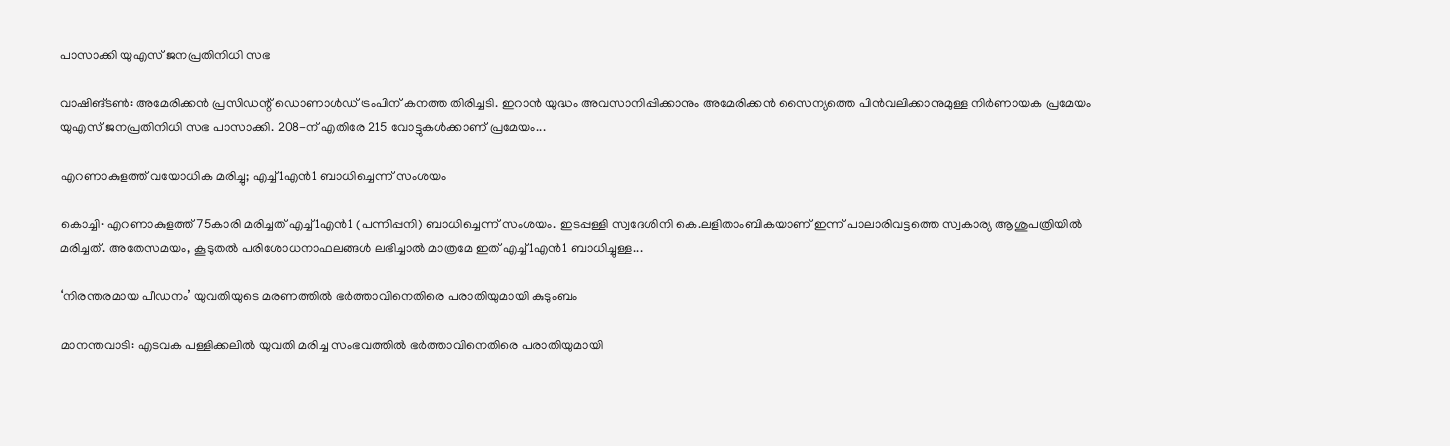പാസാക്കി യുഎസ് ജനപ്രതിനിധി സഭ

വാഷിങ്ടൺ: അമേരിക്കൻ പ്രസിഡന്റ് ഡൊണാൾഡ് ട്രംപിന് കനത്ത തിരിച്ചടി. ഇറാൻ യുദ്ധം അവസാനിപ്പിക്കാനും അമേരിക്കൻ സൈന്യത്തെ പിൻവലിക്കാനുമുള്ള നിർണായക പ്രമേയം യുഎസ് ജനപ്രതിനിധി സഭ പാസാക്കി. 208-ന് എതിരേ 215 വോട്ടുകൾക്കാണ് പ്രമേയം...

എറണാകുളത്ത് വയോധിക മരിച്ചു; എച്ച്1എൻ1 ബാധിച്ചെന്ന് സംശയം

കൊച്ചി∙ എറണാകുളത്ത് 75കാരി മരിച്ചത് എച്ച്1എൻ1 (പന്നിപ്പനി) ബാധിച്ചെന്ന് സംശയം. ഇടപ്പള്ളി സ്വദേശിനി കെ.ലളിതാംബികയാണ് ഇന്ന് പാലാരിവട്ടത്തെ സ്വകാര്യ ആശുപത്രിയിൽ മരിച്ചത്. അതേസമയം, കൂടുതൽ പരിശോധനാഫലങ്ങൾ ലഭിച്ചാൽ മാത്രമേ ഇത് എച്ച്1എൻ1 ബാധിച്ചുള്ള...

‘നിരന്തരമായ പീഡനം’ യുവതിയുടെ മരണത്തിൽ ഭർത്താവിനെതിരെ പരാതിയുമായി കുടുംബം

മാനന്തവാടി: എടവക പള്ളിക്കലിൽ യുവതി മരിച്ച സംഭവത്തിൽ ഭർത്താവിനെതിരെ പരാതിയുമായി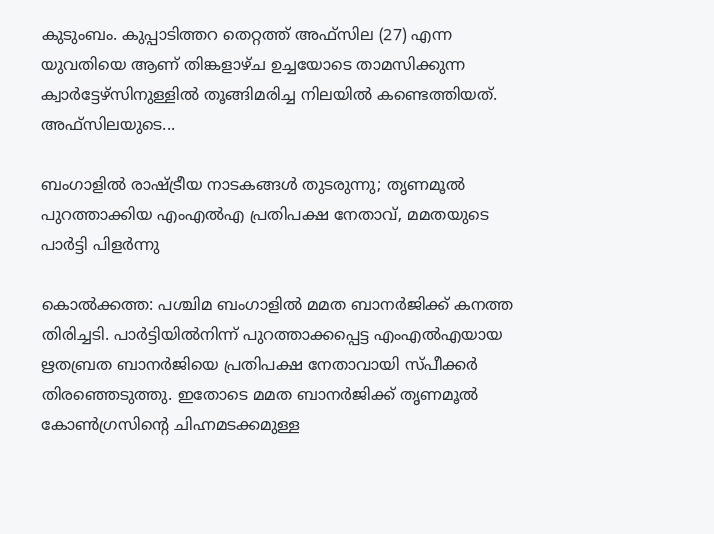കുടുംബം. കുപ്പാടിത്തറ തെറ്റത്ത് അഫ്‌സില (27) എന്ന യുവതിയെ ആണ് തിങ്കളാഴ്ച ഉച്ചയോടെ താമസിക്കുന്ന ക്വാർട്ടേഴ്‌സിനുള്ളിൽ തൂങ്ങിമരിച്ച നിലയിൽ കണ്ടെത്തിയത്. അഫ്‌സിലയുടെ...

ബംഗാളിൽ രാഷ്ട്രീയ നാടകങ്ങൾ തുടരുന്നു; തൃണമൂൽ പുറത്താക്കിയ എംഎൽഎ പ്രതിപക്ഷ നേതാവ്, മമതയുടെ പാർട്ടി പിളർന്നു

കൊൽക്കത്ത: പശ്ചിമ ബംഗാളിൽ മമത ബാനർജിക്ക് കനത്ത തിരിച്ചടി. പാർട്ടിയിൽനിന്ന് പുറത്താക്കപ്പെട്ട എംഎൽഎയായ ഋതബ്രത ബാനർജിയെ പ്രതിപക്ഷ നേതാവായി സ്പീക്കർ തിരഞ്ഞെടുത്തു. ഇതോടെ മമത ബാനർജിക്ക് തൃണമൂൽ കോൺഗ്രസിന്റെ ചിഹ്നമടക്കമുള്ള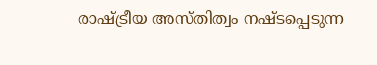രാഷ്ട്രീയ അസ്തിത്വം നഷ്ടപ്പെടുന്ന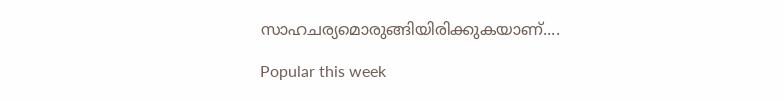സാഹചര്യമൊരുങ്ങിയിരിക്കുകയാണ്....

Popular this week